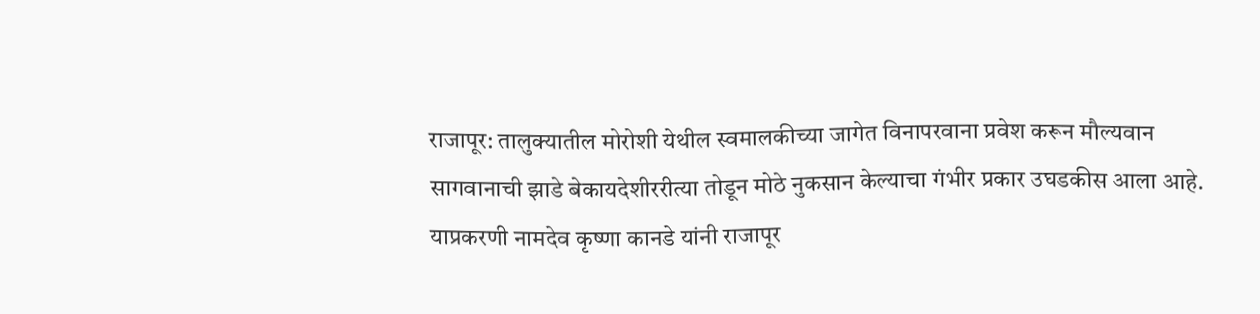राजापूर: तालुक्यातील मोरोशी येथील स्वमालकीच्या जागेत विनापरवाना प्रवेश करून मौल्यवान सागवानाची झाडे बेकायदेशीररीत्या तोडून मोठे नुकसान केल्याचा गंभीर प्रकार उघडकीस आला आहे. याप्रकरणी नामदेव कृष्णा कानडे यांनी राजापूर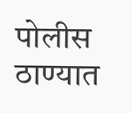पोलीस ठाण्यात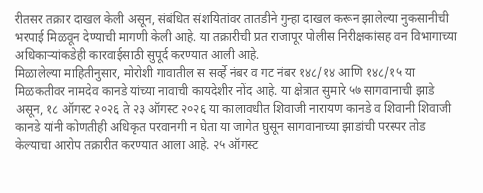रीतसर तक्रार दाखल केली असून, संबंधित संशयितांवर तातडीने गुन्हा दाखल करून झालेल्या नुकसानीची भरपाई मिळवून देण्याची मागणी केली आहे. या तक्रारीची प्रत राजापूर पोलीस निरीक्षकांसह वन विभागाच्या अधिकाऱ्यांकडेही कारवाईसाठी सुपूर्द करण्यात आली आहे.
मिळालेल्या माहितीनुसार, मोरोशी गावातील स सर्व्हे नंबर व गट नंबर १४८/१४ आणि १४८/१५ या मिळकतीवर नामदेव कानडे यांच्या नावाची कायदेशीर नोंद आहे. या क्षेत्रात सुमारे ५७ सागवानाची झाडे असून, १८ ऑगस्ट २०२६ ते २३ ऑगस्ट २०२६ या कालावधीत शिवाजी नारायण कानडे व शिवानी शिवाजी कानडे यांनी कोणतीही अधिकृत परवानगी न घेता या जागेत घुसून सागवानाच्या झाडांची परस्पर तोड केल्याचा आरोप तक्रारीत करण्यात आला आहे. २५ ऑगस्ट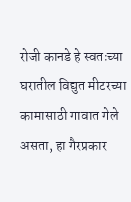रोजी कानडे हे स्वतःच्या घरातील विद्युत मीटरच्या कामासाठी गावात गेले असता, हा गैरप्रकार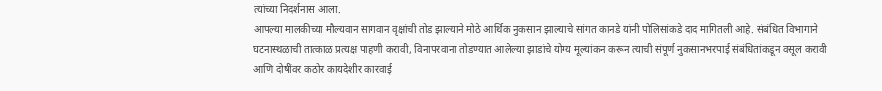त्यांच्या निदर्शनास आला.
आपल्या मालकीच्या मौल्यवान सागवान वृक्षांची तोड झाल्याने मोठे आर्थिक नुकसान झाल्याचे सांगत कानडे यांनी पोलिसांकडे दाद मागितली आहे. संबंधित विभागाने घटनास्थळाची तात्काळ प्रत्यक्ष पाहणी करावी, विनापरवाना तोडण्यात आलेल्या झाडांचे योग्य मूल्यांकन करून त्याची संपूर्ण नुकसानभरपाई संबंधितांकडून वसूल करावी आणि दोषींवर कठोर कायदेशीर कारवाई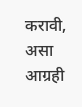करावी, असा आग्रही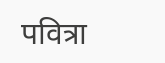पवित्रा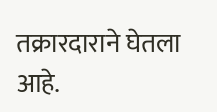तक्रारदाराने घेतला आहे.